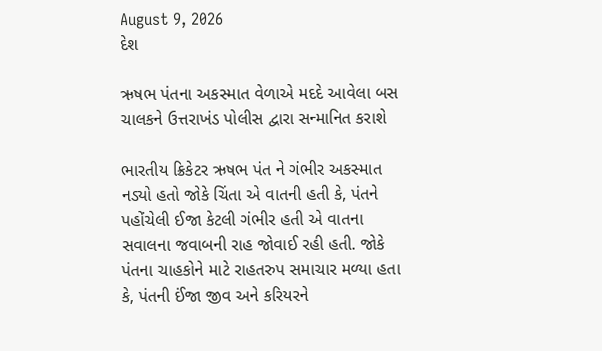August 9, 2026
દેશ

ઋષભ પંતના અકસ્માત વેળાએ મદદે આવેલા બસ ચાલકને ઉત્તરાખંડ પોલીસ દ્વારા સન્માનિત કરાશે

ભારતીય ક્રિકેટર ઋષભ પંત ને ગંભીર અકસ્માત નડ્યો હતો જોકે ચિંતા એ વાતની હતી કે, પંતને પહોંચેલી ઈજા કેટલી ગંભીર હતી એ વાતના સવાલના જવાબની રાહ જોવાઈ રહી હતી. જોકે પંતના ચાહકોને માટે રાહતરુપ સમાચાર મળ્યા હતા કે, પંતની ઈંજા જીવ અને કરિયરને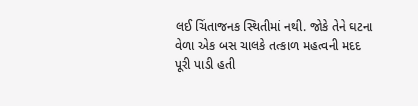લઈ ચિંતાજનક સ્થિતીમાં નથી. જોકે તેને ઘટના વેળા એક બસ ચાલકે તત્કાળ મહત્વની મદદ પૂરી પાડી હતી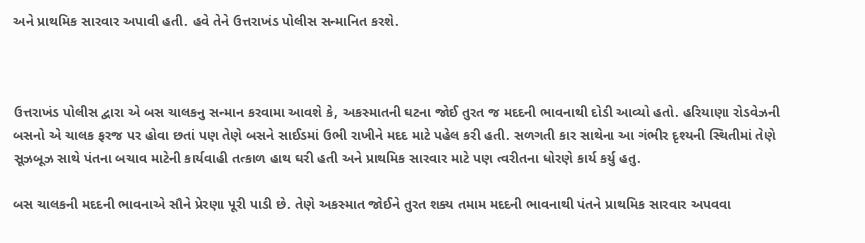અને પ્રાથમિક સારવાર અપાવી હતી. હવે તેને ઉત્તરાખંડ પોલીસ સન્માનિત કરશે.



ઉત્તરાખંડ પોલીસ દ્વારા એ બસ ચાલકનુ સન્માન કરવામા આવશે કે, અકસ્માતની ઘટના જોઈ તુરત જ મદદની ભાવનાથી દોડી આવ્યો હતો. હરિયાણા રોડવેઝની બસનો એ ચાલક ફરજ પર હોવા છતાં પણ તેણે બસને સાઈડમાં ઉભી રાખીને મદદ માટે પહેલ કરી હતી. સળગતી કાર સાથેના આ ગંભીર દૃશ્યની સ્થિતીમાં તેણે સૂઝબૂઝ સાથે પંતના બચાવ માટેની કાર્યવાહી તત્કાળ હાથ ઘરી હતી અને પ્રાથમિક સારવાર માટે પણ ત્વરીતના ધોરણે કાર્ય કર્યુ હતુ.

બસ ચાલકની મદદની ભાવનાએ સૌને પ્રેરણા પૂરી પાડી છે. તેણે અકસ્માત જોઈને તુરત શક્ય તમામ મદદની ભાવનાથી પંતને પ્રાથમિક સારવાર અપવવા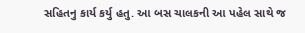સહિતનુ કાર્ય કર્યુ હતુ. આ બસ ચાલકની આ પહેલ સાથે જ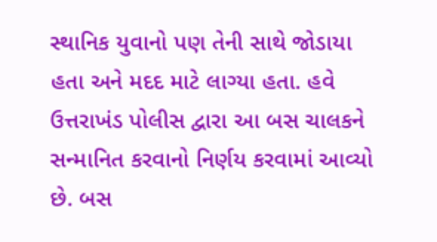સ્થાનિક યુવાનો પણ તેની સાથે જોડાયા હતા અને મદદ માટે લાગ્યા હતા. હવે ઉત્તરાખંડ પોલીસ દ્વારા આ બસ ચાલકને સન્માનિત કરવાનો નિર્ણય કરવામાં આવ્યો છે. બસ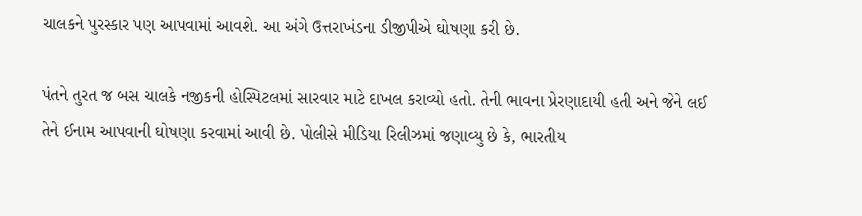ચાલકને પુરસ્કાર પણ આપવામાં આવશે. આ અંગે ઉત્તરાખંડના ડીજીપીએ ઘોષણા કરી છે.

પંતને તુરત જ બસ ચાલકે નજીકની હોસ્પિટલમાં સારવાર માટે દાખલ કરાવ્યો હતો. તેની ભાવના પ્રેરણાદાયી હતી અને જેને લઈ તેને ઈનામ આપવાની ઘોષણા કરવામાં આવી છે. પોલીસે મીડિયા રિલીઝમાં જણાવ્યુ છે કે, ભારતીય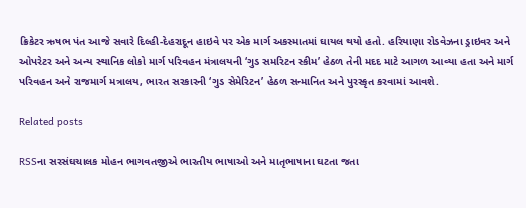ક્રિકેટર ઋષભ પંત આજે સવારે દિલ્હી-દેહરાદૂન હાઇવે પર એક માર્ગ અકસ્માતમાં ઘાયલ થયો હતો. હરિયાણા રોડવેઝના ડ્રાઇવર અને ઓપરેટર અને અન્ય સ્થાનિક લોકો માર્ગ પરિવહન મંત્રાલયની ‘ગુડ સમરિટન સ્કીમ’ હેઠળ તેની મદદ માટે આગળ આવ્યા હતા અને માર્ગ પરિવહન અને રાજમાર્ગ મત્રાલય, ભારત સરકારની ‘ગુડ સેમેરિટન’ હેઠળ સન્માનિત અને પુરસ્કૃત કરવામાં આવશે.

Related posts

RSSના સરસંઘચાલક મોહન ભાગવતજીએ ભારતીય ભાષાઓ અને માતૃભાષાના ઘટતા જતા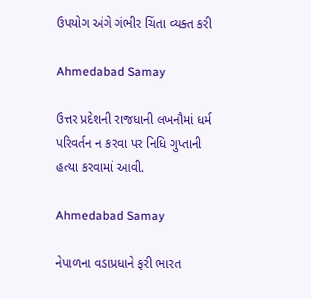ઉપયોગ અંગે ગંભીર ચિંતા વ્યક્ત કરી

Ahmedabad Samay

ઉત્તર પ્રદેશની રાજધાની લખનૌમાં ધર્મ પરિવર્તન ન કરવા પર નિધિ ગુપ્તાની હત્‍યા કરવામાં આવી.

Ahmedabad Samay

નેપાળના વડાપ્રધાને ફરી ભારત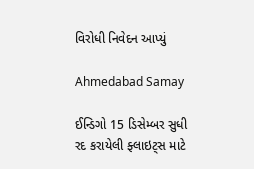વિરોધી નિવેદન આપ્યું

Ahmedabad Samay

ઈન્ડિગો 15 ડિસેમ્બર સુધી રદ કરાયેલી ફ્લાઇટ્સ માટે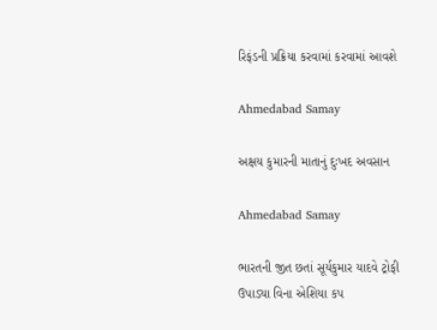રિફંડની પ્રક્રિયા કરવામાં કરવામાં આવશે

Ahmedabad Samay

અક્ષય કુમારની માતાનું દુઃખદ અવસાન

Ahmedabad Samay

ભારતની જીત છતાં સૂર્યકુમાર યાદવે ટ્રોફી ઉપાડ્યા વિના એશિયા કપ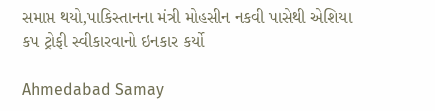સમાપ્ત થયો,પાકિસ્તાનના મંત્રી મોહસીન નકવી પાસેથી એશિયા કપ ટ્રોફી સ્વીકારવાનો ઇનકાર કર્યો

Ahmedabad Samay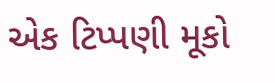એક ટિપ્પણી મૂકો